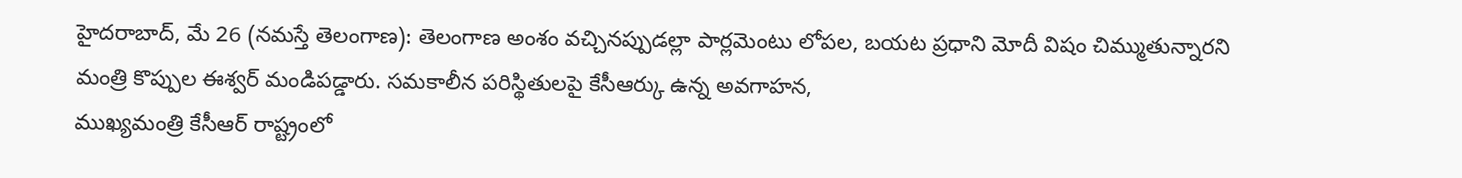హైదరాబాద్, మే 26 (నమస్తే తెలంగాణ): తెలంగాణ అంశం వచ్చినప్పుడల్లా పార్లమెంటు లోపల, బయట ప్రధాని మోదీ విషం చిమ్ముతున్నారని మంత్రి కొప్పుల ఈశ్వర్ మండిపడ్డారు. సమకాలీన పరిస్థితులపై కేసీఆర్కు ఉన్న అవగాహన,
ముఖ్యమంత్రి కేసీఆర్ రాష్ట్రంలో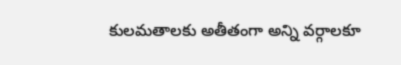కులమతాలకు అతీతంగా అన్ని వర్గాలకూ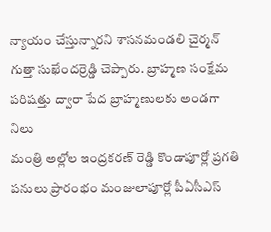న్యాయం చేస్తున్నారని శాసనమండలి చైర్మన్ గుత్తా సుఖేందర్రెడ్డి చెప్పారు. బ్రాహ్మణ సంక్షేమ పరిషత్తు ద్వారా పేద బ్రాహ్మణులకు అండగా నిలు
మంత్రి అల్లోల ఇంద్రకరణ్ రెడ్డి కొండాపూర్లో ప్రగతి పనులు ప్రారంభం మంజులాపూర్లో పీఏసీఎస్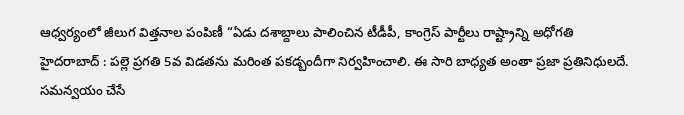ఆధ్వర్యంలో జీలుగ విత్తనాల పంపిణీ “ఏడు దశాబ్దాలు పాలించిన టీడీపీ, కాంగ్రెస్ పార్టీలు రాష్ట్రాన్ని అధోగతి
హైదరాబాద్ : పల్లె ప్రగతి 5వ విడతను మరింత పకడ్బందీగా నిర్వహించాలి. ఈ సారి బాధ్యత అంతా ప్రజా ప్రతినిధులదే. సమన్వయం చేసే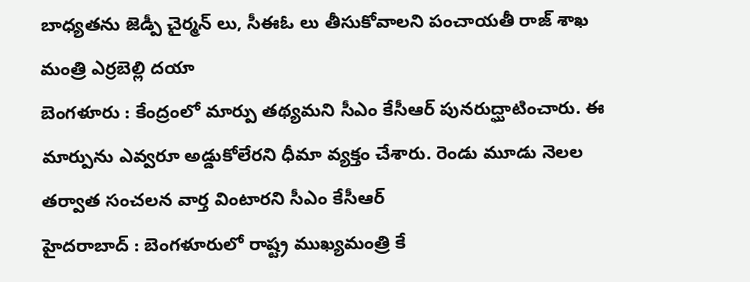బాధ్యతను జెడ్పీ చైర్మన్ లు, సీఈఓ లు తీసుకోవాలని పంచాయతీ రాజ్ శాఖ మంత్రి ఎర్రబెల్లి దయా
బెంగళూరు : కేంద్రంలో మార్పు తథ్యమని సీఎం కేసీఆర్ పునరుద్ఘాటించారు. ఈ మార్పును ఎవ్వరూ అడ్డుకోలేరని ధీమా వ్యక్తం చేశారు. రెండు మూడు నెలల తర్వాత సంచలన వార్త వింటారని సీఎం కేసీఆర్
హైదరాబాద్ : బెంగళూరులో రాష్ట్ర ముఖ్యమంత్రి కే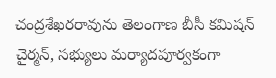చంద్రశేఖరరావును తెలంగాణ బీసీ కమిషన్ చైర్మన్, సభ్యులు మర్యాదపూర్వకంగా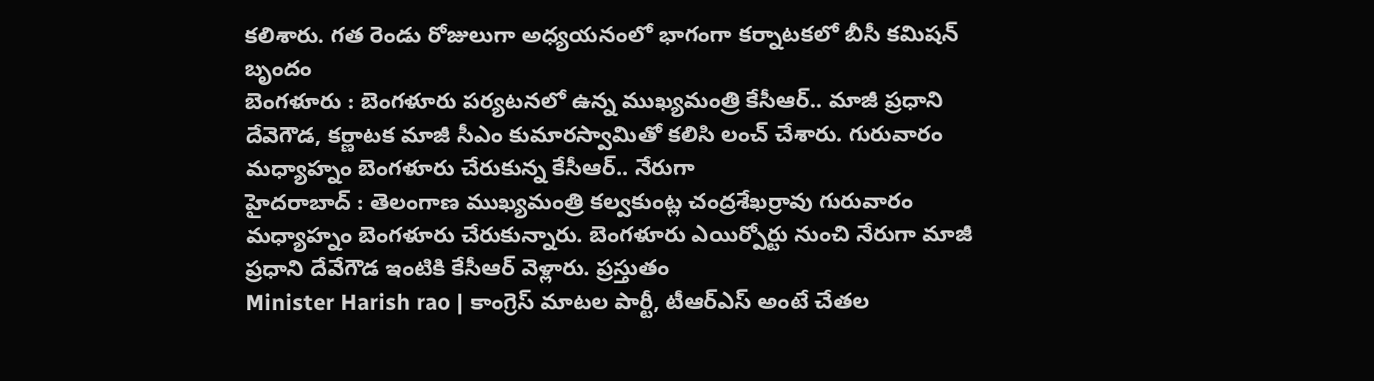కలిశారు. గత రెండు రోజులుగా అధ్యయనంలో భాగంగా కర్నాటకలో బీసీ కమిషన్ బృందం
బెంగళూరు : బెంగళూరు పర్యటనలో ఉన్న ముఖ్యమంత్రి కేసీఆర్.. మాజీ ప్రధాని దేవెగౌడ, కర్ణాటక మాజీ సీఎం కుమారస్వామితో కలిసి లంచ్ చేశారు. గురువారం మధ్యాహ్నం బెంగళూరు చేరుకున్న కేసీఆర్.. నేరుగా
హైదరాబాద్ : తెలంగాణ ముఖ్యమంత్రి కల్వకుంట్ల చంద్రశేఖర్రావు గురువారం మధ్యాహ్నం బెంగళూరు చేరుకున్నారు. బెంగళూరు ఎయిర్పోర్టు నుంచి నేరుగా మాజీ ప్రధాని దేవేగౌడ ఇంటికి కేసీఆర్ వెళ్లారు. ప్రస్తుతం
Minister Harish rao | కాంగ్రెస్ మాటల పార్టీ, టీఆర్ఎస్ అంటే చేతల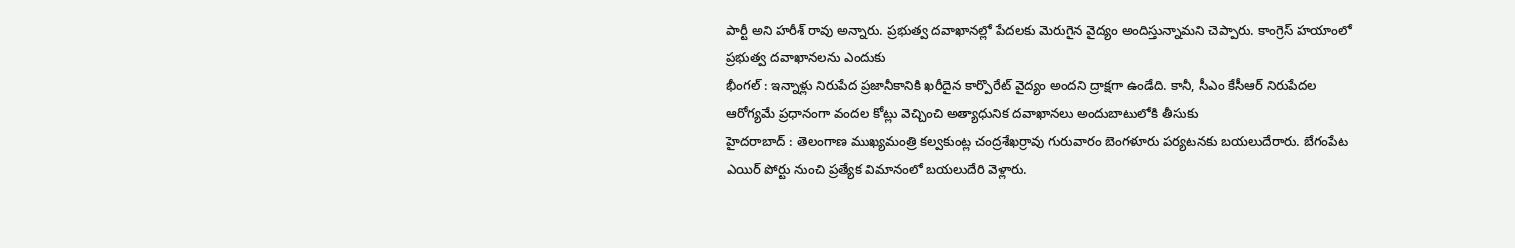పార్టీ అని హరీశ్ రావు అన్నారు. ప్రభుత్వ దవాఖానల్లో పేదలకు మెరుగైన వైద్యం అందిస్తున్నామని చెప్పారు. కాంగ్రెస్ హయాంలో ప్రభుత్వ దవాఖానలను ఎందుకు
భీంగల్ : ఇన్నాళ్లు నిరుపేద ప్రజానీకానికి ఖరీదైన కార్పొరేట్ వైద్యం అందని ద్రాక్షగా ఉండేది. కానీ, సీఎం కేసీఆర్ నిరుపేదల ఆరోగ్యమే ప్రధానంగా వందల కోట్లు వెచ్చించి అత్యాధునిక దవాఖానలు అందుబాటులోకి తీసుకు
హైదరాబాద్ : తెలంగాణ ముఖ్యమంత్రి కల్వకుంట్ల చంద్రశేఖర్రావు గురువారం బెంగళూరు పర్యటనకు బయలుదేరారు. బేగంపేట ఎయిర్ పోర్టు నుంచి ప్రత్యేక విమానంలో బయలుదేరి వెళ్లారు.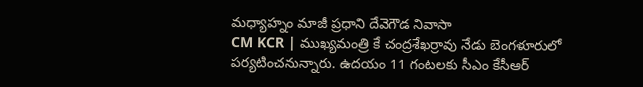మధ్యాహ్నం మాజీ ప్రధాని దేవెగౌడ నివాసా
CM KCR | ముఖ్యమంత్రి కే చంద్రశేఖర్రావు నేడు బెంగళూరులో పర్యటించనున్నారు. ఉదయం 11 గంటలకు సీఎం కేసీఆర్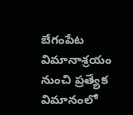బేగంపేట విమానాశ్రయం నుంచి ప్రత్యేక విమానంలో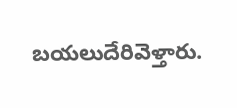బయలుదేరివెళ్తారు.